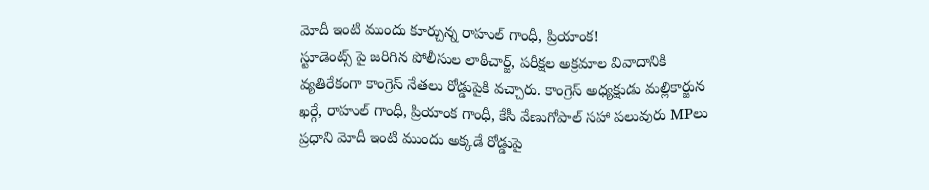మోదీ ఇంటి ముందు కూర్చున్న రాహుల్ గాంధీ, ప్రియాంక!
స్టూడెంట్స్ పై జరిగిన పోలీసుల లాఠీచార్జ్, పరీక్షల అక్రమాల వివాదానికి వ్యతిరేకంగా కాంగ్రెస్ నేతలు రోడ్డుపైకి వచ్చారు. కాంగ్రెస్ అధ్యక్షుడు మల్లికార్జున ఖర్గే, రాహుల్ గాంధీ, ప్రియాంక గాంధీ, కేసీ వేణుగోపాల్ సహా పలువురు MPలు ప్రధాని మోదీ ఇంటి ముందు అక్కడే రోడ్డుపై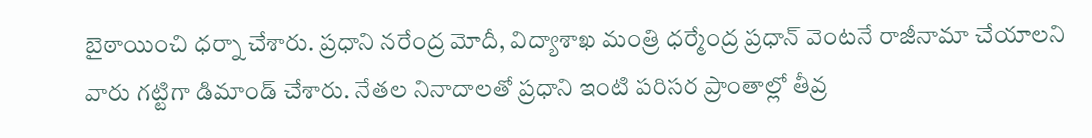బైఠాయించి ధర్నా చేశారు. ప్రధాని నరేంద్ర మోదీ, విద్యాశాఖ మంత్రి ధర్మేంద్ర ప్రధాన్ వెంటనే రాజీనామా చేయాలని వారు గట్టిగా డిమాండ్ చేశారు. నేతల నినాదాలతో ప్రధాని ఇంటి పరిసర ప్రాంతాల్లో తీవ్ర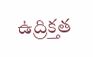ఉద్రిక్తత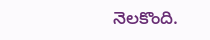నెలకొంది.